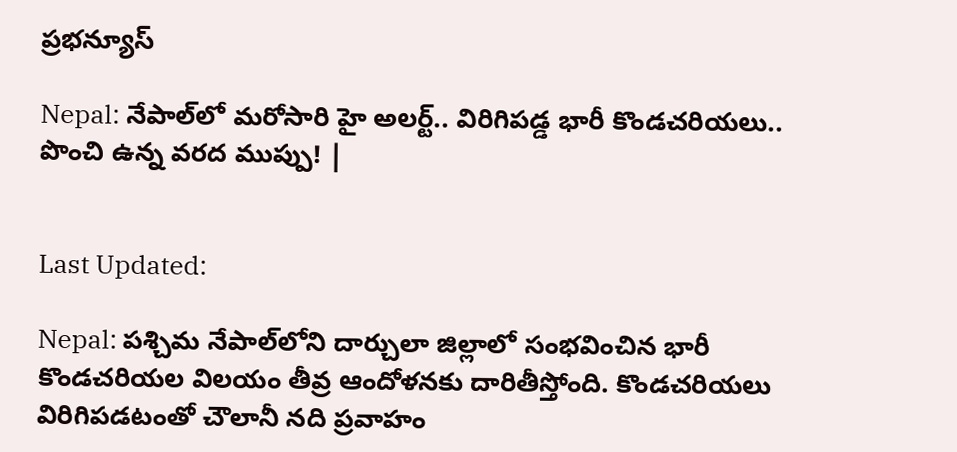ప్రభన్యూస్

Nepal: నేపాల్‌లో మరోసారి హై అలర్ట్.. విరిగిపడ్డ భారీ కొండచరియలు.. పొంచి ఉన్న వరద ముప్పు! |


Last Updated:

Nepal: పశ్చిమ నేపాల్‌లోని దార్చులా జిల్లాలో సంభవించిన భారీ కొండచరియల విలయం తీవ్ర ఆందోళనకు దారితీస్తోంది. కొండచరియలు విరిగిపడటంతో చౌలానీ నది ప్రవాహం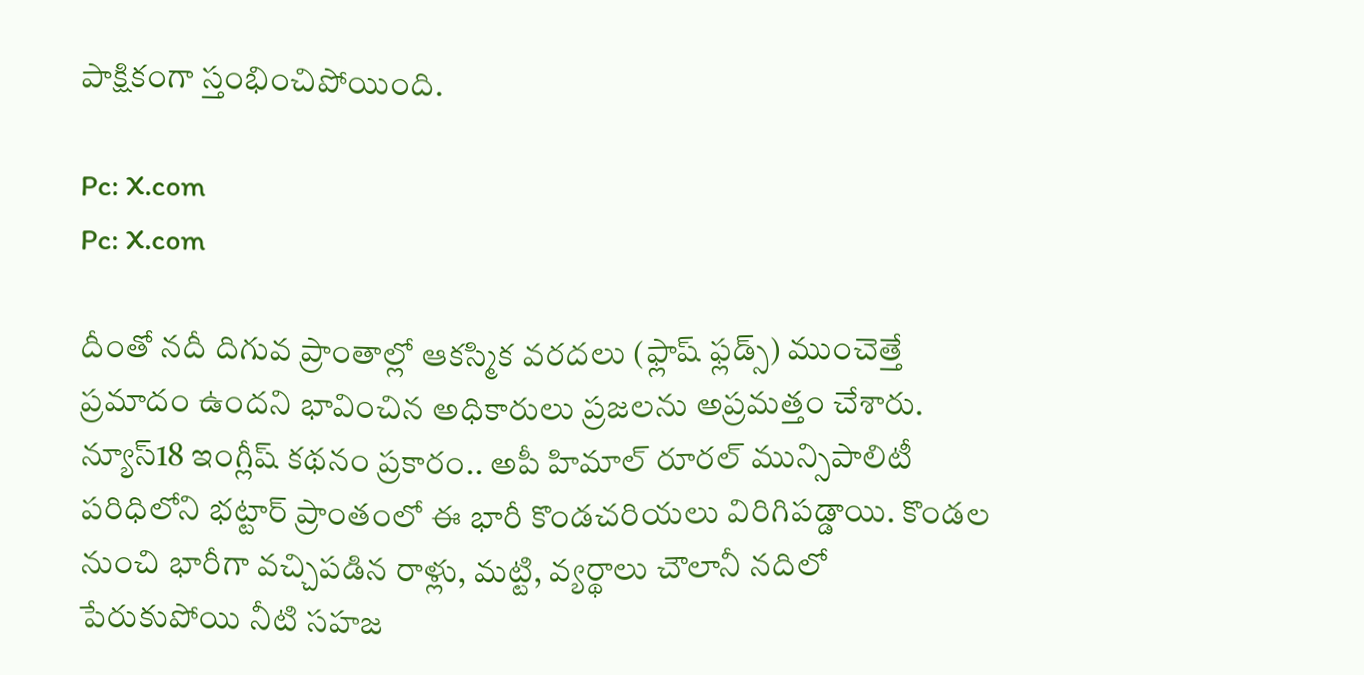పాక్షికంగా స్తంభించిపోయింది.

Pc: X.com
Pc: X.com

దీంతో నదీ దిగువ ప్రాంతాల్లో ఆకస్మిక వరదలు (ఫ్లాష్ ఫ్లడ్స్) ముంచెత్తే ప్రమాదం ఉందని భావించిన అధికారులు ప్రజలను అప్రమత్తం చేశారు. న్యూస్18 ఇంగ్లీష్ కథనం ప్రకారం.. అపీ హిమాల్ రూరల్ మున్సిపాలిటీ పరిధిలోని భట్టార్ ప్రాంతంలో ఈ భారీ కొండచరియలు విరిగిపడ్డాయి. కొండల నుంచి భారీగా వచ్చిపడిన రాళ్లు, మట్టి, వ్యర్థాలు చౌలానీ నదిలో పేరుకుపోయి నీటి సహజ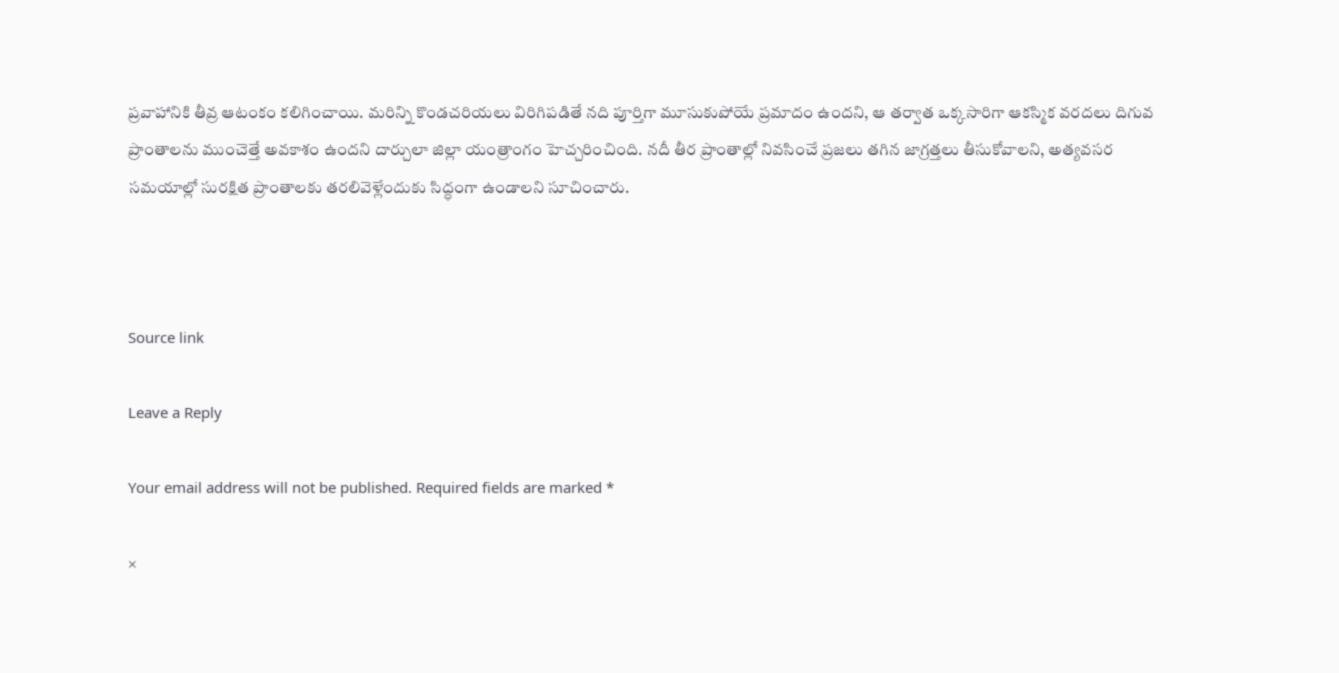ప్రవాహానికి తీవ్ర ఆటంకం కలిగించాయి. మరిన్ని కొండచరియలు విరిగిపడితే నది పూర్తిగా మూసుకుపోయే ప్రమాదం ఉందని, ఆ తర్వాత ఒక్కసారిగా ఆకస్మిక వరదలు దిగువ ప్రాంతాలను ముంచెత్తే అవకాశం ఉందని దార్చులా జిల్లా యంత్రాంగం హెచ్చరించింది. నదీ తీర ప్రాంతాల్లో నివసించే ప్రజలు తగిన జాగ్రత్తలు తీసుకోవాలని, అత్యవసర సమయాల్లో సురక్షిత ప్రాంతాలకు తరలివెళ్లేందుకు సిద్ధంగా ఉండాలని సూచించారు.



Source link

Leave a Reply

Your email address will not be published. Required fields are marked *

×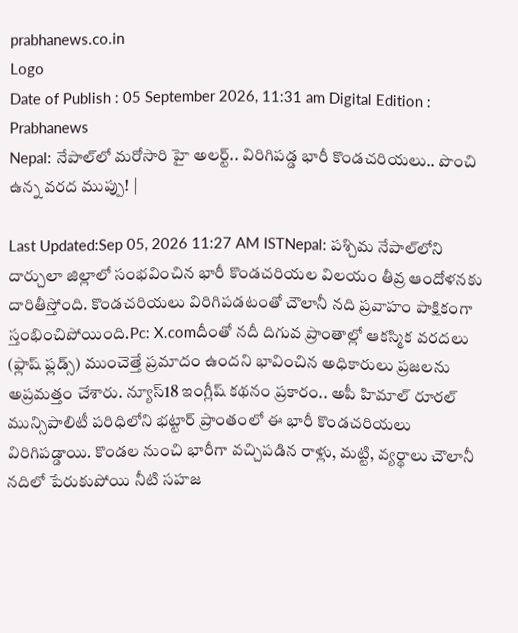prabhanews.co.in
Logo
Date of Publish : 05 September 2026, 11:31 am Digital Edition : Prabhanews
Nepal: నేపాల్‌లో మరోసారి హై అలర్ట్.. విరిగిపడ్డ భారీ కొండచరియలు.. పొంచి ఉన్న వరద ముప్పు! |

Last Updated:Sep 05, 2026 11:27 AM ISTNepal: పశ్చిమ నేపాల్‌లోని దార్చులా జిల్లాలో సంభవించిన భారీ కొండచరియల విలయం తీవ్ర ఆందోళనకు దారితీస్తోంది. కొండచరియలు విరిగిపడటంతో చౌలానీ నది ప్రవాహం పాక్షికంగా స్తంభించిపోయింది.Pc: X.comదీంతో నదీ దిగువ ప్రాంతాల్లో ఆకస్మిక వరదలు (ఫ్లాష్ ఫ్లడ్స్) ముంచెత్తే ప్రమాదం ఉందని భావించిన అధికారులు ప్రజలను అప్రమత్తం చేశారు. న్యూస్18 ఇంగ్లీష్ కథనం ప్రకారం.. అపీ హిమాల్ రూరల్ మున్సిపాలిటీ పరిధిలోని భట్టార్ ప్రాంతంలో ఈ భారీ కొండచరియలు విరిగిపడ్డాయి. కొండల నుంచి భారీగా వచ్చిపడిన రాళ్లు, మట్టి, వ్యర్థాలు చౌలానీ నదిలో పేరుకుపోయి నీటి సహజ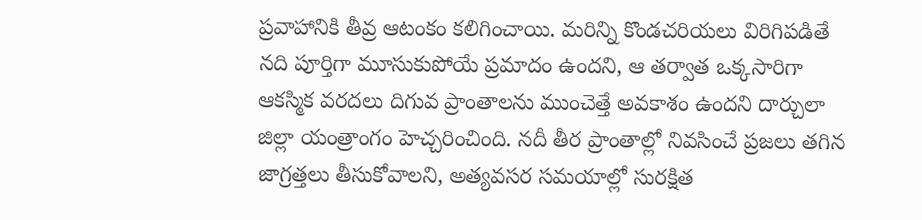ప్రవాహానికి తీవ్ర ఆటంకం కలిగించాయి. మరిన్ని కొండచరియలు విరిగిపడితే నది పూర్తిగా మూసుకుపోయే ప్రమాదం ఉందని, ఆ తర్వాత ఒక్కసారిగా ఆకస్మిక వరదలు దిగువ ప్రాంతాలను ముంచెత్తే అవకాశం ఉందని దార్చులా జిల్లా యంత్రాంగం హెచ్చరించింది. నదీ తీర ప్రాంతాల్లో నివసించే ప్రజలు తగిన జాగ్రత్తలు తీసుకోవాలని, అత్యవసర సమయాల్లో సురక్షిత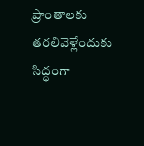ప్రాంతాలకు తరలివెళ్లేందుకు సిద్ధంగా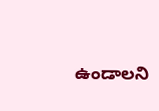ఉండాలని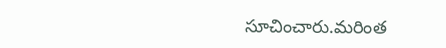సూచించారు.మరింత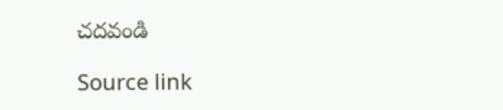చదవండి

Source link